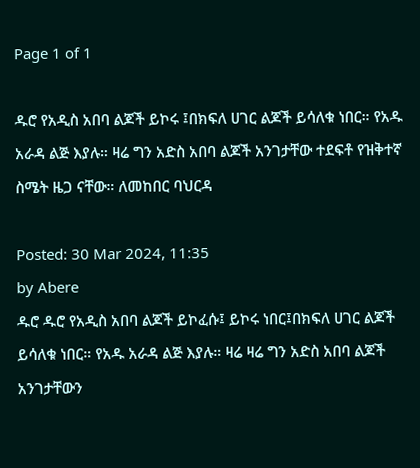Page 1 of 1

ዱሮ የአዲስ አበባ ልጆች ይኮሩ ፤በክፍለ ሀገር ልጆች ይሳለቁ ነበር። የአዱ አራዳ ልጅ እያሉ። ዛሬ ግን አድስ አበባ ልጆች አንገታቸው ተደፍቶ የዝቅተኛ ስሜት ዜጋ ናቸው። ለመከበር ባህርዳ

Posted: 30 Mar 2024, 11:35
by Abere
ዱሮ ዱሮ የአዲስ አበባ ልጆች ይኮፈሱ፤ ይኮሩ ነበር፤በክፍለ ሀገር ልጆች ይሳለቁ ነበር። የአዱ አራዳ ልጅ እያሉ። ዛሬ ዛሬ ግን አድስ አበባ ልጆች አንገታቸውን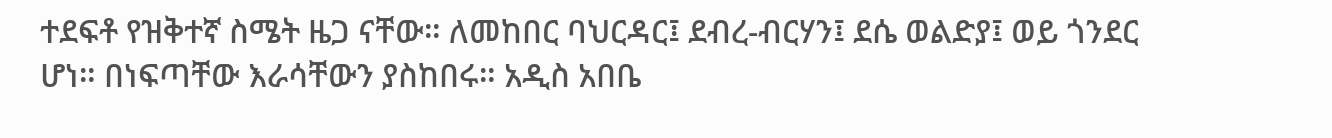ተደፍቶ የዝቅተኛ ስሜት ዜጋ ናቸው። ለመከበር ባህርዳር፤ ደብረ-ብርሃን፤ ደሴ ወልድያ፤ ወይ ጎንደር ሆነ። በነፍጣቸው እራሳቸውን ያስከበሩ። አዲስ አበቤ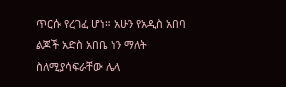ጥርሱ የረገፈ ሆነ። አሁን የአዲስ አበባ ልጆች አድስ አበቤ ነን ማለት ስለሚያሳፍራቸው ሌላ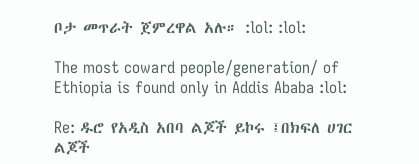ቦታ መጥራት ጀምረዋል አሉ። :lol: :lol:

The most coward people/generation/ of Ethiopia is found only in Addis Ababa :lol:

Re: ዱሮ የአዲስ አበባ ልጆች ይኮሩ ፤በክፍለ ሀገር ልጆች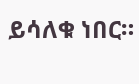ይሳለቁ ነበር።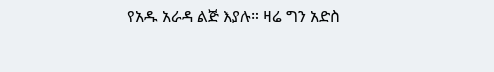የአዱ አራዳ ልጅ እያሉ። ዛሬ ግን አድስ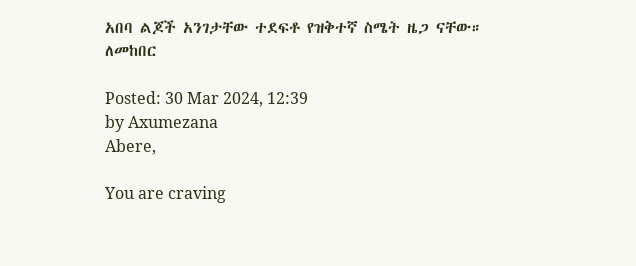አበባ ልጆች አንገታቸው ተደፍቶ የዝቅተኛ ስሜት ዜጋ ናቸው። ለመከበር

Posted: 30 Mar 2024, 12:39
by Axumezana
Abere,

You are craving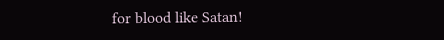for blood like Satan!